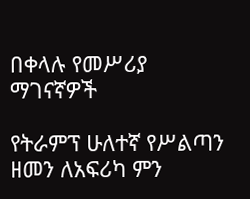በቀላሉ የመሥሪያ ማገናኛዎች

የትራምፕ ሁለተኛ የሥልጣን ዘመን ለአፍሪካ ምን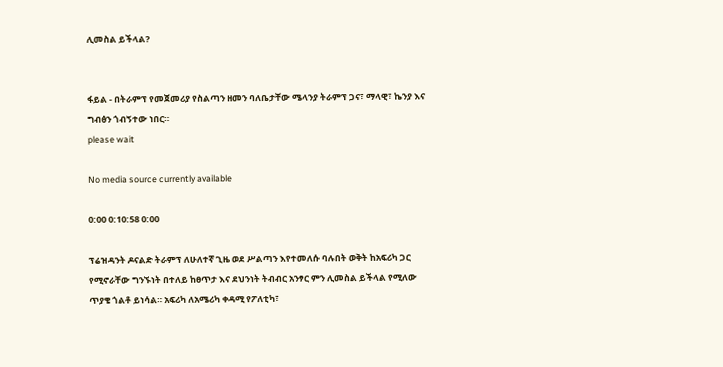ሊመስል ይችላል?


ፋይል - በትራምፕ የመጀመሪያ የስልጣን ዘመን ባለቤታቸው ሜላንያ ትራምፕ ጋና፣ ማላዊ፣ ኬንያ እና ግብፅን ጎብኝተው ነበር።
please wait

No media source currently available

0:00 0:10:58 0:00

ፕሬዝዳንት ዶናልድ ትራምፕ ለሁለተኛ ጊዜ ወደ ሥልጣን እየተመለሱ ባሉበት ወቅት ከአፍሪካ ጋር የሚኖራቸው ግንኙነት በተለይ ከፀጥታ እና ደህንነት ትብብር አንፃር ምን ሊመስል ይችላል የሚለው ጥያቄ ጎልቶ ይነሳል። አፍሪካ ለአሜሪካ ቀዳሚ የፖለቲካ፣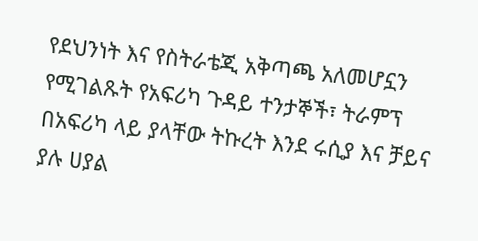የደህንነት እና የስትራቴጂ አቅጣጫ አለመሆኗን የሚገልጹት የአፍሪካ ጉዳይ ተንታኞች፣ ትራምፕ በአፍሪካ ላይ ያላቸው ትኩረት እንደ ሩሲያ እና ቻይና ያሉ ሀያል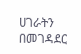ሀገራትን በመገዳደር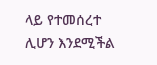ላይ የተመሰረተ ሊሆን እንደሚችል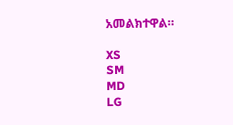አመልክተዋል።

XS
SM
MD
LG